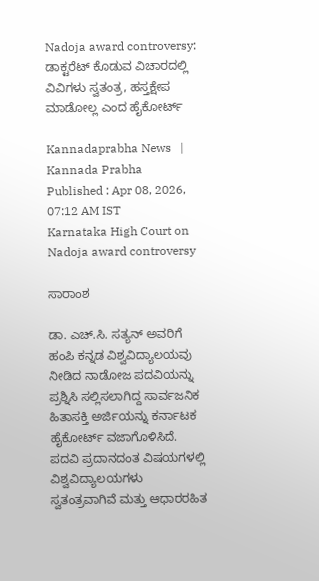Nadoja award controversy: ಡಾಕ್ಟರೆಟ್‌ ಕೊಡುವ ವಿಚಾರದಲ್ಲಿ ವಿವಿಗಳು ಸ್ವತಂತ್ರ, ಹಸ್ತಕ್ಷೇಪ ಮಾಡೋಲ್ಲ ಎಂದ ಹೈಕೋರ್ಟ್‌

Kannadaprabha News   | Kannada Prabha
Published : Apr 08, 2026, 07:12 AM IST
Karnataka High Court on Nadoja award controversy

ಸಾರಾಂಶ

ಡಾ. ಎಚ್.ಸಿ. ಸತ್ಯನ್ ಅವರಿಗೆ ಹಂಪಿ ಕನ್ನಡ ವಿಶ್ವವಿದ್ಯಾಲಯವು ನೀಡಿದ ನಾಡೋಜ ಪದವಿಯನ್ನು ಪ್ರಶ್ನಿಸಿ ಸಲ್ಲಿಸಲಾಗಿದ್ದ ಸಾರ್ವಜನಿಕ ಹಿತಾಸಕ್ತಿ ಅರ್ಜಿಯನ್ನು ಕರ್ನಾಟಕ ಹೈಕೋರ್ಟ್ ವಜಾಗೊಳಿಸಿದೆ. ಪದವಿ ಪ್ರದಾನದಂತ ವಿಷಯಗಳಲ್ಲಿ ವಿಶ್ವವಿದ್ಯಾಲಯಗಳು ಸ್ವತಂತ್ರವಾಗಿವೆ ಮತ್ತು ಆಧಾರರಹಿತ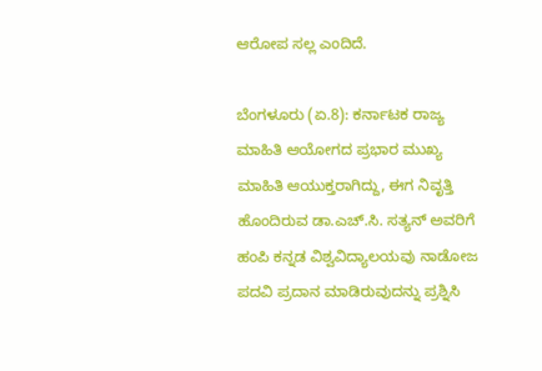ಆರೋಪ ಸಲ್ಲ ಎಂದಿದೆ.

ಬೆಂಗಳೂರು (ಏ.8): ಕರ್ನಾಟಕ ರಾಜ್ಯ ಮಾಹಿತಿ ಆಯೋಗದ ಪ್ರಭಾರ ಮುಖ್ಯ ಮಾಹಿತಿ ಆಯುಕ್ತರಾಗಿದ್ದು, ಈಗ‌ ನಿವೃತ್ತಿ ಹೊಂದಿರುವ ಡಾ.ಎಚ್‌.ಸಿ. ಸತ್ಯನ್ ಅವರಿಗೆ ಹಂಪಿ‌ ಕನ್ನಡ ವಿಶ್ವವಿದ್ಯಾಲಯವು ನಾಡೋಜ ಪದವಿ ಪ್ರದಾ‌ನ ಮಾಡಿರುವುದನ್ನು ಪ್ರಶ್ನಿಸಿ‌‌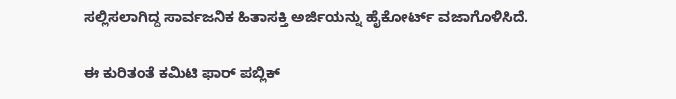ಸಲ್ಲಿಸಲಾಗಿದ್ದ ಸಾರ್ವಜನಿಕ ಹಿತಾಸಕ್ತಿ ಅರ್ಜಿಯನ್ನು ಹೈಕೋರ್ಟ್ ವಜಾಗೊಳಿಸಿದೆ.

ಈ ಕುರಿತಂತೆ ಕಮಿಟಿ ಫಾರ್ ಪಬ್ಲಿಕ್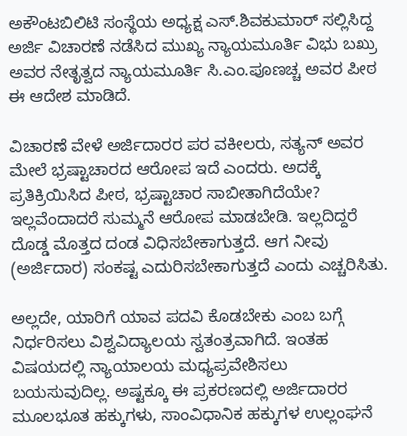ಅಕೌಂಟಬಿಲಿಟಿ ‌ಸಂಸ್ಥೆಯ ಅಧ್ಯಕ್ಷ ಎಸ್.ಶಿವಕುಮಾರ್ ಸಲ್ಲಿಸಿದ್ದ ಅರ್ಜಿ‌ ವಿಚಾರಣೆ ನಡೆಸಿದ ಮುಖ್ಯ ನ್ಯಾಯಮೂರ್ತಿ ವಿಭು ಬಖ್ರು ಅವರ ನೇತೃತ್ವದ ನ್ಯಾಯಮೂರ್ತಿ ಸಿ.ಎಂ.ಪೂಣಚ್ಚ ಅವರ ಪೀಠ ಈ ಆದೇಶ ಮಾಡಿದೆ.

ವಿಚಾರಣೆ ವೇಳೆ‌ ಅರ್ಜಿದಾರರ ಪರ ವಕೀಲರು, ಸತ್ಯನ್‌ ಅವರ ಮೇಲೆ ಭ್ರಷ್ಟಾಚಾರದ ಆರೋಪ ಇದೆ ಎಂದರು. ಅದಕ್ಕೆ ಪ್ರತಿಕ್ರಿಯಿಸಿದ ಪೀಠ, ಭ್ರಷ್ಟಾಚಾರ ಸಾಬೀತಾಗಿದೆಯೇ? ಇಲ್ಲವೆಂದಾದರೆ ಸುಮ್ಮನೆ ಆರೋಪ ಮಾಡಬೇಡಿ. ಇಲ್ಲದಿದ್ದರೆ ದೊಡ್ಡ ಮೊತ್ತದ ದಂಡ ವಿಧಿಸಬೇಕಾಗುತ್ತದೆ. ಆಗ ನೀವು (ಅರ್ಜಿದಾರ) ಸಂಕಷ್ಟ ಎದುರಿಸಬೇಕಾಗುತ್ತದೆ ಎಂದು ಎಚ್ಚರಿಸಿತು.

ಅಲ್ಲದೇ, ಯಾರಿಗೆ ಯಾವ ಪದವಿ ಕೊಡಬೇಕು ಎಂಬ ಬಗ್ಗೆ ನಿರ್ಧರಿಸಲು ವಿಶ್ವವಿದ್ಯಾಲಯ ಸ್ವತಂತ್ರವಾಗಿದೆ. ಇಂತಹ ವಿಷಯದಲ್ಲಿ ನ್ಯಾಯಾಲಯ ಮಧ್ಯಪ್ರವೇಶಿಸಲು ಬಯಸುವುದಿಲ್ಲ. ಅಷ್ಟಕ್ಕೂ ಈ ಪ್ರಕರಣದಲ್ಲಿ ಅರ್ಜಿದಾರರ ಮೂಲಭೂತ ಹಕ್ಕುಗಳು, ಸಾಂವಿಧಾ‌ನಿಕ ಹಕ್ಕುಗಳ ಉಲ್ಲಂಘನೆ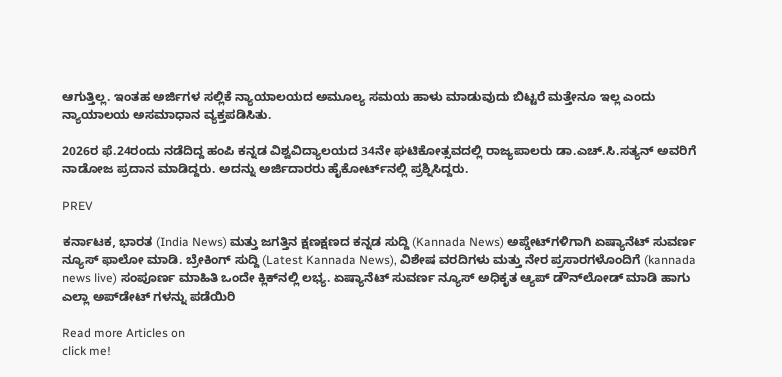ಆಗುತ್ತಿಲ್ಲ. ಇಂತಹ ಅರ್ಜಿಗಳ ಸಲ್ಲಿಕೆ ನ್ಯಾಯಾಲಯದ ಅಮೂಲ್ಯ ಸಮಯ ಹಾಳು ಮಾಡುವುದು ಬಿಟ್ಟರೆ ಮತ್ತೇನೂ ಇಲ್ಲ‌ ಎಂದು ನ್ಯಾಯಾಲಯ ಅಸಮಾಧಾನ ವ್ಯಕ್ತಪಡಿಸಿತು.

2026ರ ಫೆ.24ರಂದು ನಡೆದಿದ್ದ ಹಂಪಿ ‌ಕನ್ನಡ ವಿಶ್ವವಿದ್ಯಾಲಯದ 34ನೇ ಘಟಿಕೋತ್ಸವದಲ್ಲಿ ರಾಜ್ಯಪಾಲರು ಡಾ.ಎಚ್.ಸಿ‌.ಸತ್ಯನ್ ಅವರಿಗೆ ನಾಡೋಜ ಪ್ರದಾ‌ನ ಮಾಡಿದ್ದರು. ಅದನ್ನು ಅರ್ಜಿದಾರರು ಹೈಕೋರ್ಟ್‌ನಲ್ಲಿ ಪ್ರಶ್ನಿಸಿದ್ದರು.

PREV

ಕರ್ನಾಟಕ, ಭಾರತ (India News) ಮತ್ತು ಜಗತ್ತಿನ ಕ್ಷಣಕ್ಷಣದ ಕನ್ನಡ ಸುದ್ದಿ (Kannada News) ಅಪ್ಡೇಟ್‌ಗಳಿಗಾಗಿ ಏಷ್ಯಾನೆಟ್ ಸುವರ್ಣ ನ್ಯೂಸ್‌ ಫಾಲೋ ಮಾಡಿ. ಬ್ರೇಕಿಂಗ್ ಸುದ್ದಿ (Latest Kannada News), ವಿಶೇಷ ವರದಿಗಳು ಮತ್ತು ನೇರ ಪ್ರಸಾರಗಳೊಂದಿಗೆ (kannada news live) ಸಂಪೂರ್ಣ ಮಾಹಿತಿ ಒಂದೇ ಕ್ಲಿಕ್‌ನಲ್ಲಿ ಲಭ್ಯ. ಏಷ್ಯಾನೆಟ್ ಸುವರ್ಣ ನ್ಯೂಸ್ ಅಧಿಕೃತ ಆ್ಯಪ್ ಡೌನ್‌ಲೋಡ್ ಮಾಡಿ ಹಾಗು ಎಲ್ಲಾ ಅಪ್‌ಡೇಟ್ ಗಳನ್ನು ಪಡೆಯಿರಿ

Read more Articles on
click me!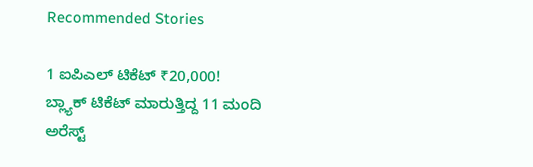Recommended Stories

1 ಐಪಿಎಲ್ ಟಿಕೆಟ್ ₹20,000! ಬ್ಲ್ಯಾಕ್‌ ಟಿಕೆಟ್ ಮಾರುತ್ತಿದ್ದ 11 ಮಂದಿ ಅರೆಸ್ಟ್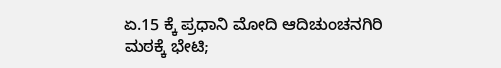ಏ.15 ಕ್ಕೆ ಪ್ರಧಾನಿ ಮೋದಿ ಆದಿಚುಂಚನಗಿರಿ ಮಠಕ್ಕೆ ಭೇಟಿ;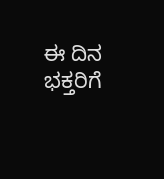ಈ ದಿನ ಭಕ್ತರಿಗೆ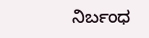ನಿರ್ಬಂಧ